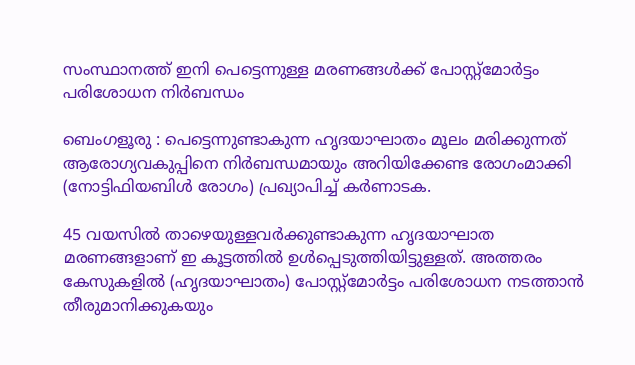സംസ്ഥാനത്ത് ഇനി പെട്ടെന്നുള്ള മരണങ്ങൾക്ക് പോസ്റ്റ്‌മോർട്ടം പരിശോധന നിർബന്ധം

ബെംഗളൂരു : പെട്ടെന്നുണ്ടാകുന്ന ഹൃദയാഘാതം മൂലം മരിക്കുന്നത് ആരോഗ്യവകുപ്പിനെ നിർബന്ധമായും അറിയിക്കേണ്ട രോഗംമാക്കി (നോട്ടിഫിയബിൾ രോഗം) പ്രഖ്യാപിച്ച് കർണാടക.

45 വയസിൽ താഴെയുള്ളവർക്കുണ്ടാകുന്ന ഹൃദയാഘാത മരണങ്ങളാണ് ഇ കൂട്ടത്തിൽ ഉൾപ്പെടുത്തിയിട്ടുള്ളത്. അത്തരം കേസുകളിൽ (ഹൃദയാഘാതം) പോസ്റ്റ്‌മോർട്ടം പരിശോധന നടത്താൻ തീരുമാനിക്കുകയും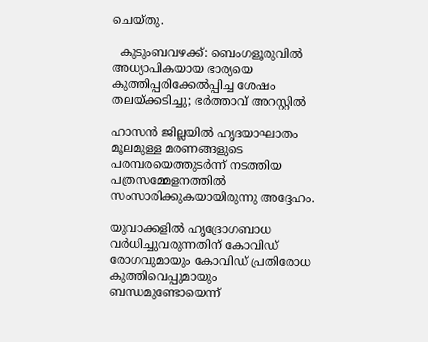ചെയ്തു.

  കുടുംബവഴക്ക്: ബെംഗളൂരുവിൽ അധ്യാപികയായ ഭാര്യയെ കുത്തിപ്പരിക്കേൽപ്പിച്ച ശേഷം തലയ്ക്കടിച്ചു; ഭർത്താവ് അറസ്റ്റിൽ

ഹാസൻ ജില്ലയിൽ ഹൃദയാഘാതം മൂലമുള്ള മരണങ്ങളുടെ പരമ്പരയെത്തുടർന്ന് നടത്തിയ പത്രസമ്മേളനത്തിൽ സംസാരിക്കുകയായിരുന്നു അദ്ദേഹം.

യുവാക്കളിൽ ഹൃദ്രോഗബാധ വർധിച്ചുവരുന്നതിന് കോവിഡ് രോഗവുമായും കോവിഡ് പ്രതിരോധ കുത്തിവെപ്പുമായും ബന്ധമുണ്ടോയെന്ന്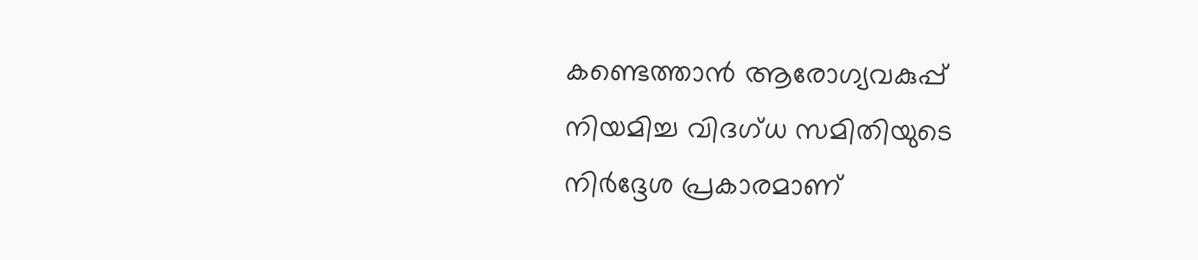കണ്ടെത്താൻ ആരോഗ്യവകുപ്പ് നിയമിച്ച വിദഗ്ധ സമിതിയുടെ നിർദ്ദേശ പ്രകാരമാണ്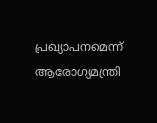പ്രഖ്യാപനമെന്ന് ആരോഗ്യമന്ത്രി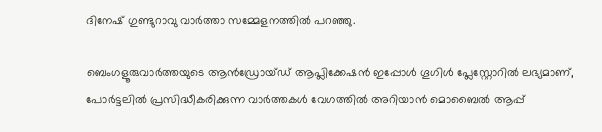ദിനേഷ് ഗുണ്ടുറാവു വാർത്താ സമ്മേളനത്തിൽ പറഞ്ഞു.

ബെംഗളൂരുവാർത്തയുടെ ആൻഡ്രോയ്ഡ് ആപ്ലിക്കേഷൻ ഇപ്പോൾ ഗൂഗിൾ പ്ലേസ്റ്റോറിൽ ലഭ്യമാണ്, പോർട്ടലിൽ പ്രസിദ്ധീകരിക്കുന്ന വാർത്തകൾ വേഗത്തിൽ അറിയാൻ മൊബൈൽ ആപ്പ്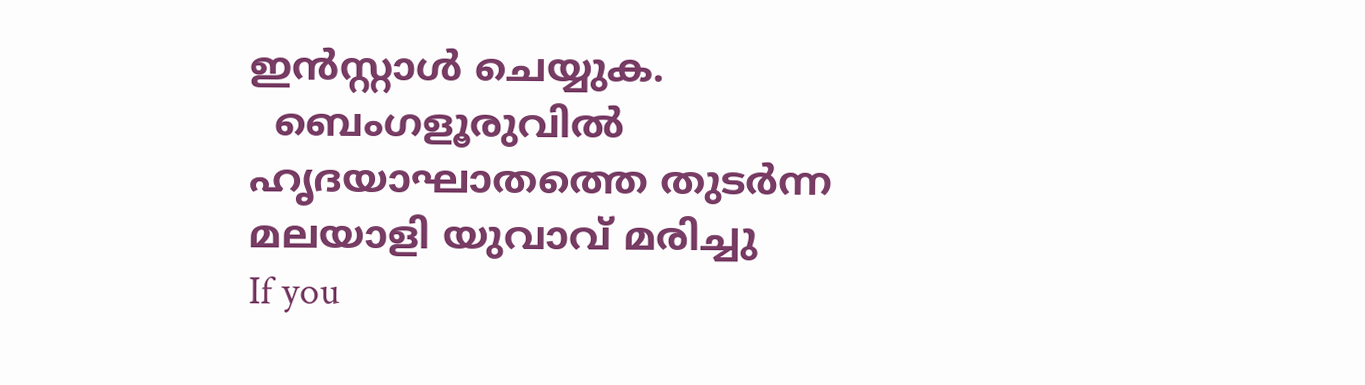ഇൻസ്റ്റാൾ ചെയ്യുക.
  ബെംഗളൂരുവിൽ ഹൃദയാഘാതത്തെ തുടർന്ന മലയാളി യുവാവ് മരിച്ചു
If you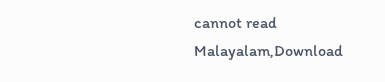cannot read Malayalam,Download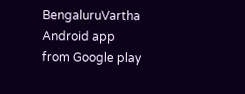BengaluruVartha Android app from Google play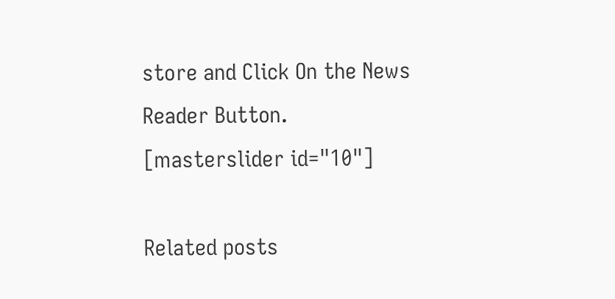store and Click On the News Reader Button. [masterslider id="10"]

Related posts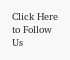Click Here to Follow Us